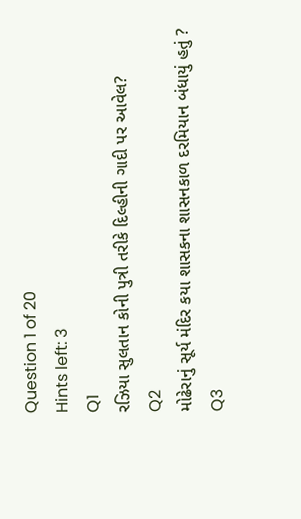Question 1 of 20
Hints left: 3
Q1
રઝિયા સુલતાન કોની પુત્રી તરીકે દિલ્હીની ગાદી પર આવેલ?
Q2
મોઢેરાનું સૂર્ય મંદિર કયા શાસકના શાસનકાળ દરમિયાન બંધાયું હતું ?
Q3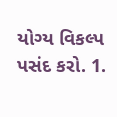યોગ્ય વિકલ્પ પસંદ કરો. 1.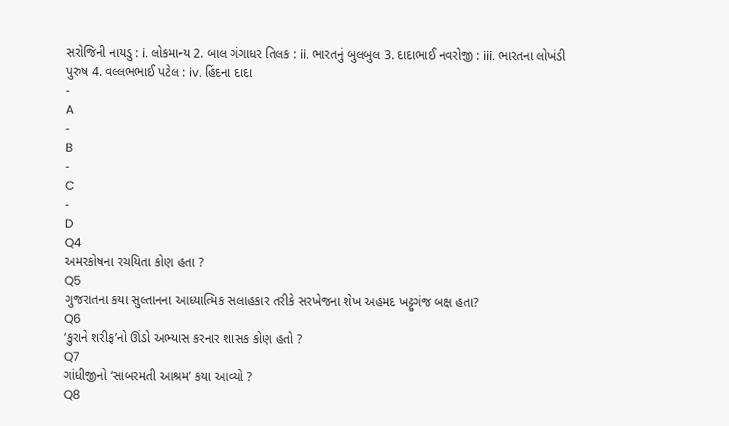સરોજિની નાયડુ : i. લોકમાન્ય 2. બાલ ગંગાધર તિલક : ii. ભારતનું બુલબુલ 3. દાદાભાઈ નવરોજી : iii. ભારતના લોખંડી પુરુષ 4. વલ્લભભાઈ પટેલ : iv. હિંદના દાદા
-
A
-
B
-
C
-
D
Q4
અમરકોષના રચયિતા કોણ હતા ?
Q5
ગુજરાતના કયા સુલ્તાનના આધ્યાત્મિક સલાહકાર તરીકે સરખેજના શેખ અહમદ ખટ્ટુગંજ બક્ષ હતા?
Q6
‘કુરાને શરીફ’નો ઊંડો અભ્યાસ કરનાર શાસક કોણ હતો ?
Q7
ગાંધીજીનો ‘સાબરમતી આશ્રમ’ કયા આવ્યો ?
Q8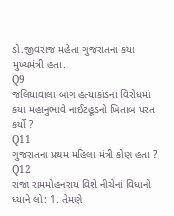ડો.જીવરાજ મહેતા ગુજરાતના કયા મુખ્યમંત્રી હતા.
Q9
જલિયાવાલા બાગ હત્યાકાંડના વિરોધમાં કયા મહાનુભાવે નાઈટહૂડનો ખિતાબ પરત કર્યો ?
Q11
ગુજરાતના પ્રથમ મહિલા મંત્રી કોણ હતા ?
Q12
રાજા રામમોહનરાય વિશે નીચેનાં વિધાનો ધ્યાને લો: 1. તેમણે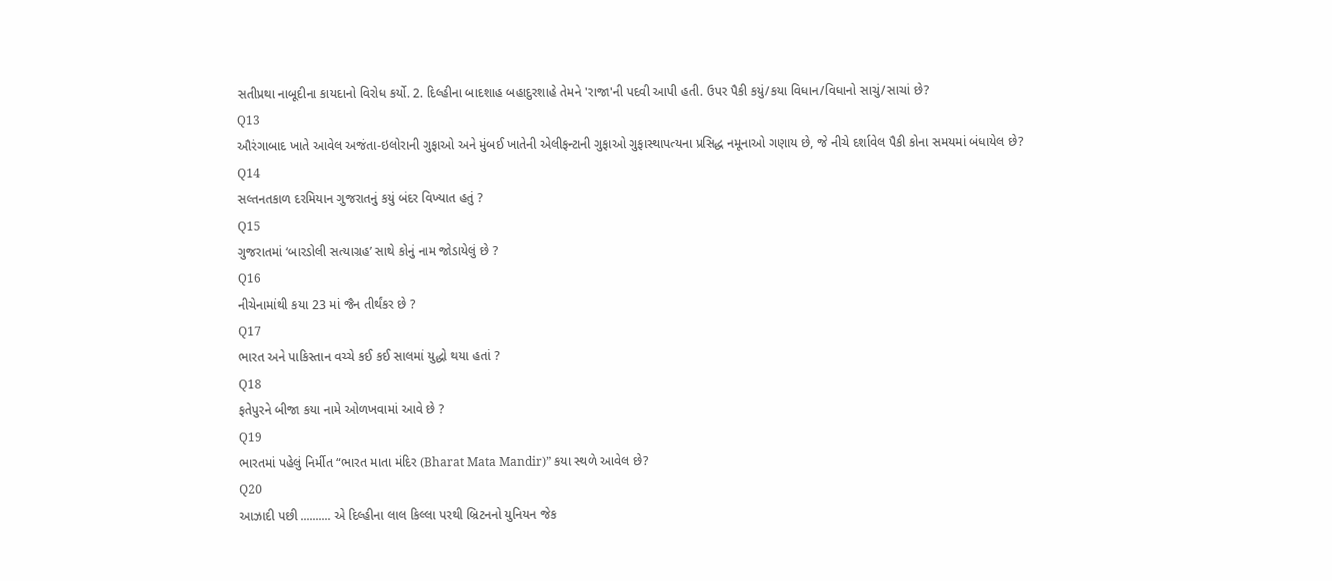સતીપ્રથા નાબૂદીના કાયદાનો વિરોધ કર્યો. 2. દિલ્હીના બાદશાહ બહાદુરશાહે તેમને 'રાજા'ની પદવી આપી હતી. ઉપર પૈકી કયું/કયા વિધાન/વિધાનો સાચું/સાચાં છે?
Q13
ઔરંગાબાદ ખાતે આવેલ અજંતા-ઇલોરાની ગુફાઓ અને મુંબઈ ખાતેની એલીફન્ટાની ગુફાઓ ગુફાસ્થાપત્યના પ્રસિદ્ધ નમૂનાઓ ગણાય છે, જે નીચે દર્શાવેલ પૈકી કોના સમયમાં બંધાયેલ છે?
Q14
સલ્તનતકાળ દરમિયાન ગુજરાતનું કયું બંદર વિખ્યાત હતું ?
Q15
ગુજરાતમાં ‘બારડોલી સત્યાગ્રહ’ સાથે કોનું નામ જોડાયેલું છે ?
Q16
નીચેનામાંથી કયા 23 માં જૈન તીર્થંકર છે ?
Q17
ભારત અને પાકિસ્તાન વચ્ચે કઈ કઈ સાલમાં યુદ્ધો થયા હતાં ?
Q18
ફતેપુરને બીજા કયા નામે ઓળખવામાં આવે છે ?
Q19
ભારતમાં પહેલું નિર્મીત “ભારત માતા મંદિર (Bharat Mata Mandir)” કયા સ્થળે આવેલ છે?
Q20
આઝાદી પછી .......... એ દિલ્હીના લાલ કિલ્લા પરથી બ્રિટનનો યુનિયન જેક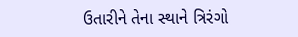ઉતારીને તેના સ્થાને ત્રિરંગો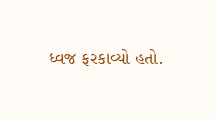ધ્વજ ફરકાવ્યો હતો.